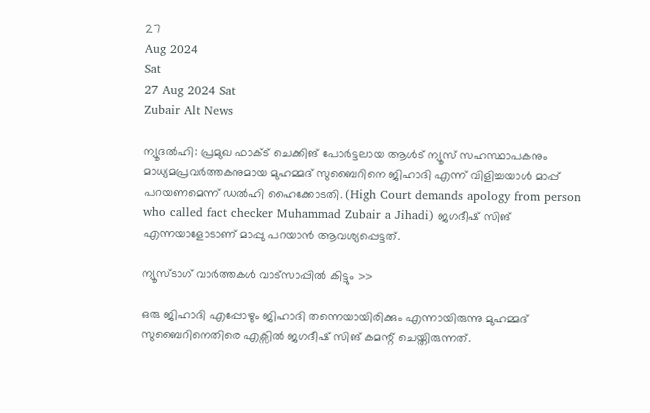27
Aug 2024
Sat
27 Aug 2024 Sat
Zubair Alt News

ന്യൂദല്‍ഹി: പ്രമുഖ ഫാക്ട് ചെക്കിങ് പോര്‍ട്ടലായ ആള്‍ട് ന്യൂസ് സഹസ്ഥാപകനും മാധ്യമപ്രവര്‍ത്തകനുമായ മുഹമ്മദ് സുബൈറിനെ ജിഹാദി എന്ന് വിളിച്ചയാള്‍ മാപ്പ് പറയണമെന്ന് ഡല്‍ഹി ഹൈക്കോടതി. (High Court demands apology from person who called fact checker Muhammad Zubair a Jihadi) ജഗദീഷ് സിങ് എന്നയാളോടാണ് മാപ്പു പറയാന്‍ ആവശ്യപ്പെട്ടത്.

ന്യൂസ്ടാഗ് വാര്‍ത്തകള്‍ വാട്‌സാപ്പില്‍ കിട്ടും >>

ഒരു ജിഹാദി എപ്പോഴും ജിഹാദി തന്നെയായിരിക്കും എന്നായിരുന്നു മുഹമ്മദ് സുബൈറിനെതിരെ എക്സില്‍ ജഗദീഷ് സിങ് കമന്റ് ചെയ്തിരുന്നത്.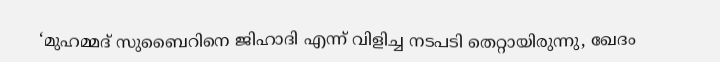‘മുഹമ്മദ് സുബൈറിനെ ജിഹാദി എന്ന് വിളിച്ച നടപടി തെറ്റായിരുന്നു, ഖേദം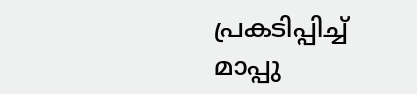പ്രകടിപ്പിച്ച് മാപ്പു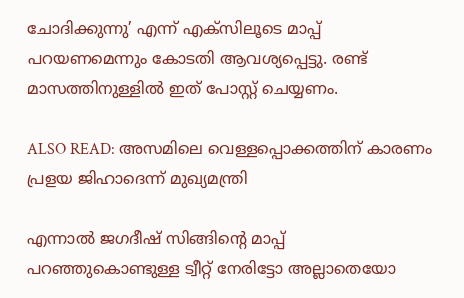ചോദിക്കുന്നു’ എന്ന് എക്സിലൂടെ മാപ്പ് പറയണമെന്നും കോടതി ആവശ്യപ്പെട്ടു. രണ്ട് മാസത്തിനുള്ളില്‍ ഇത് പോസ്റ്റ് ചെയ്യണം.

ALSO READ: അസമിലെ വെള്ളപ്പൊക്കത്തിന് കാരണം പ്രളയ ജിഹാദെന്ന് മുഖ്യമന്ത്രി

എന്നാല്‍ ജഗദീഷ് സിങ്ങിന്റെ മാപ്പ് പറഞ്ഞുകൊണ്ടുള്ള ട്വീറ്റ് നേരിട്ടോ അല്ലാതെയോ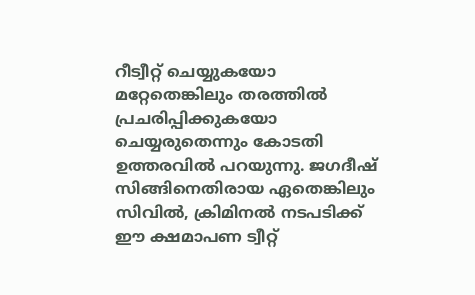റീട്വീറ്റ് ചെയ്യുകയോ മറ്റേതെങ്കിലും തരത്തില്‍ പ്രചരിപ്പിക്കുകയോ ചെയ്യരുതെന്നും കോടതി ഉത്തരവില്‍ പറയുന്നു. ജഗദീഷ് സിങ്ങിനെതിരായ ഏതെങ്കിലും സിവില്‍, ക്രിമിനല്‍ നടപടിക്ക് ഈ ക്ഷമാപണ ട്വീറ്റ്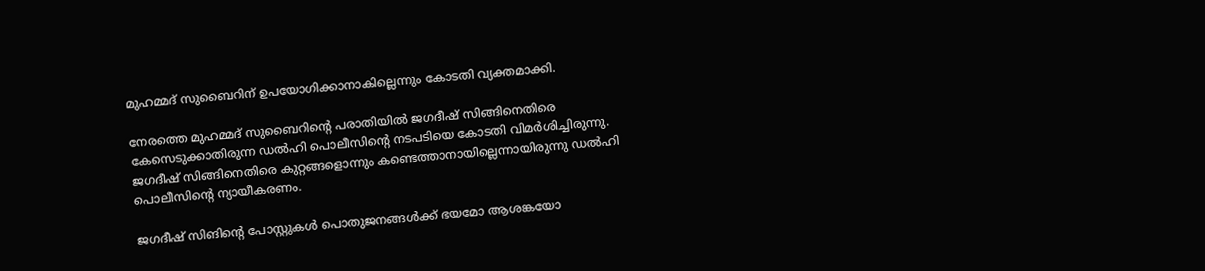മുഹമ്മദ് സുബൈറിന് ഉപയോഗിക്കാനാകില്ലെന്നും കോടതി വ്യക്തമാക്കി.

നേരത്തെ മുഹമ്മദ് സുബൈറിന്റെ പരാതിയില്‍ ജഗദീഷ് സിങ്ങിനെതിരെ കേസെടുക്കാതിരുന്ന ഡല്‍ഹി പൊലീസിന്റെ നടപടിയെ കോടതി വിമര്‍ശിച്ചിരുന്നു. ജഗദീഷ് സിങ്ങിനെതിരെ കുറ്റങ്ങളൊന്നും കണ്ടെത്താനായില്ലെന്നായിരുന്നു ഡല്‍ഹി പൊലീസിന്റെ ന്യായീകരണം.

ജഗദീഷ് സിങിന്റെ പോസ്റ്റുകള്‍ പൊതുജനങ്ങള്‍ക്ക് ഭയമോ ആശങ്കയോ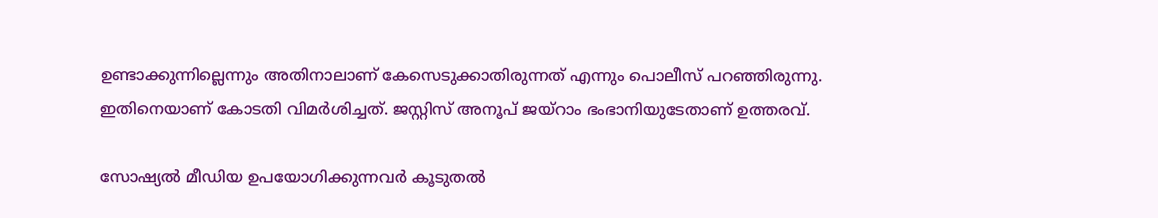ഉണ്ടാക്കുന്നില്ലെന്നും അതിനാലാണ് കേസെടുക്കാതിരുന്നത് എന്നും പൊലീസ് പറഞ്ഞിരുന്നു. ഇതിനെയാണ് കോടതി വിമര്‍ശിച്ചത്. ജസ്റ്റിസ് അനൂപ് ജയ്റാം ഭംഭാനിയുടേതാണ് ഉത്തരവ്.

സോഷ്യല്‍ മീഡിയ ഉപയോഗിക്കുന്നവര്‍ കൂടുതല്‍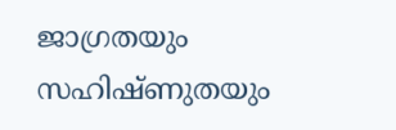ജാഗ്രതയും സഹിഷ്ണുതയും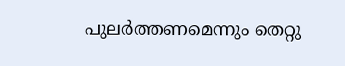പുലര്‍ത്തണമെന്നും തെറ്റു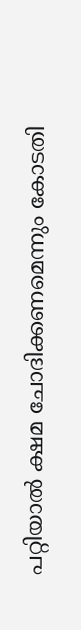പറ്റിയാല്‍ ക്ഷമ ചോദിക്കണമെന്നും കോടതി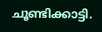ചൂണ്ടിക്കാട്ടി.